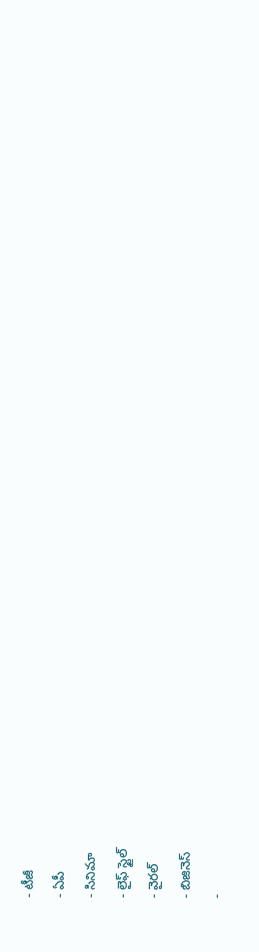- టీజీ
- ఏపీ
- సినిమా
- లైఫ్ స్టైల్
- వైరల్
- బిజినెస్
-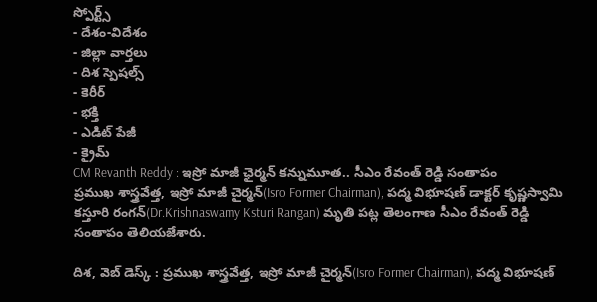స్పోర్ట్స్
- దేశం-విదేశం
- జిల్లా వార్తలు
- దిశ స్పెషల్స్
- కెరీర్
- భక్తి
- ఎడిట్ పేజీ
- క్రైమ్
CM Revanth Reddy : ఇస్రో మాజీ ఛైర్మన్ కన్నుమూత.. సీఎం రేవంత్ రెడ్డి సంతాపం
ప్రముఖ శాస్త్రవేత్త, ఇస్రో మాజీ చైర్మన్(Isro Former Chairman), పద్మ విభూషణ్ డాక్టర్ కృష్ణస్వామి కస్తూరి రంగన్(Dr.Krishnaswamy Ksturi Rangan) మృతి పట్ల తెలంగాణ సీఎం రేవంత్ రెడ్డి సంతాపం తెలియజేశారు.

దిశ, వెబ్ డెస్క్ : ప్రముఖ శాస్త్రవేత్త, ఇస్రో మాజీ చైర్మన్(Isro Former Chairman), పద్మ విభూషణ్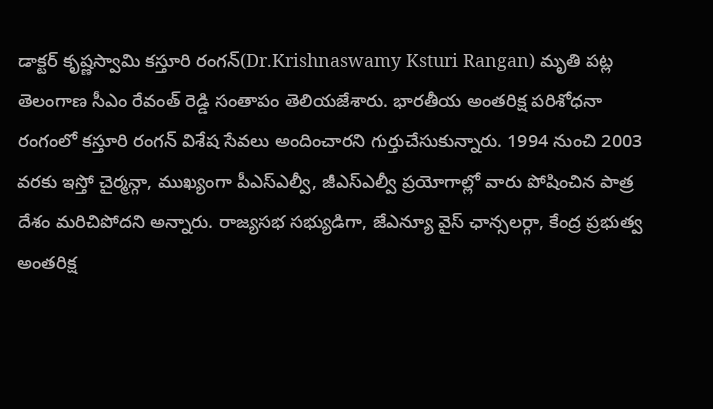డాక్టర్ కృష్ణస్వామి కస్తూరి రంగన్(Dr.Krishnaswamy Ksturi Rangan) మృతి పట్ల తెలంగాణ సీఎం రేవంత్ రెడ్డి సంతాపం తెలియజేశారు. భారతీయ అంతరిక్ష పరిశోధనా రంగంలో కస్తూరి రంగన్ విశేష సేవలు అందించారని గుర్తుచేసుకున్నారు. 1994 నుంచి 2003 వరకు ఇస్తో చైర్మన్గా, ముఖ్యంగా పీఎస్ఎల్వీ, జీఎస్ఎల్వీ ప్రయోగాల్లో వారు పోషించిన పాత్ర దేశం మరిచిపోదని అన్నారు. రాజ్యసభ సభ్యుడిగా, జేఎన్యూ వైస్ ఛాన్సలర్గా, కేంద్ర ప్రభుత్వ అంతరిక్ష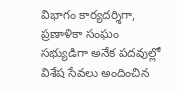విభాగం కార్యదర్శిగా, ప్రణాళికా సంఘం సభ్యుడిగా అనేక పదవుల్లో విశేష సేవలు అందించిన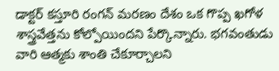డాక్టర్ కస్తూరి రంగన్ మరణం దేశం ఒక గొప్ప ఖగోళ శాస్త్రవేత్తను కోల్పోయిందని పేర్కొన్నారు. భగవంతుడు వారి ఆత్మకు శాంతి చేకూర్చాలని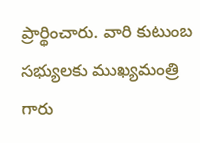ప్రార్థించారు. వారి కుటుంబ సభ్యులకు ముఖ్యమంత్రి గారు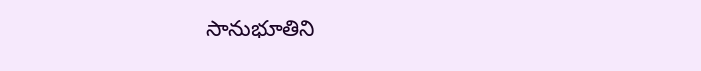సానుభూతిని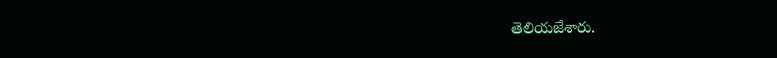తెలియజేశారు.